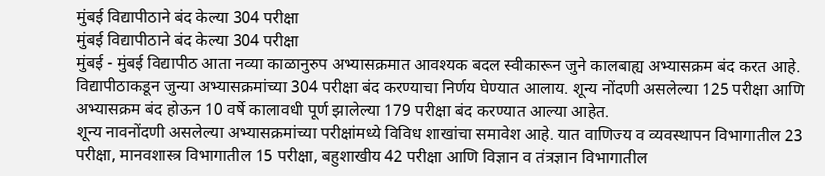मुंबई विद्यापीठाने बंद केल्या 304 परीक्षा
मुंबई विद्यापीठाने बंद केल्या 304 परीक्षा
मुंबई - मुंबई विद्यापीठ आता नव्या काळानुरुप अभ्यासक्रमात आवश्यक बदल स्वीकारून जुने कालबाह्य अभ्यासक्रम बंद करत आहे. विद्यापीठाकडून जुन्या अभ्यासक्रमांच्या 304 परीक्षा बंद करण्याचा निर्णय घेण्यात आलाय. शून्य नोंदणी असलेल्या 125 परीक्षा आणि अभ्यासक्रम बंद होऊन 10 वर्षे कालावधी पूर्ण झालेल्या 179 परीक्षा बंद करण्यात आल्या आहेत.
शून्य नावनोंदणी असलेल्या अभ्यासक्रमांच्या परीक्षांमध्ये विविध शाखांचा समावेश आहे. यात वाणिज्य व व्यवस्थापन विभागातील 23 परीक्षा, मानवशास्त्र विभागातील 15 परीक्षा, बहुशाखीय 42 परीक्षा आणि विज्ञान व तंत्रज्ञान विभागातील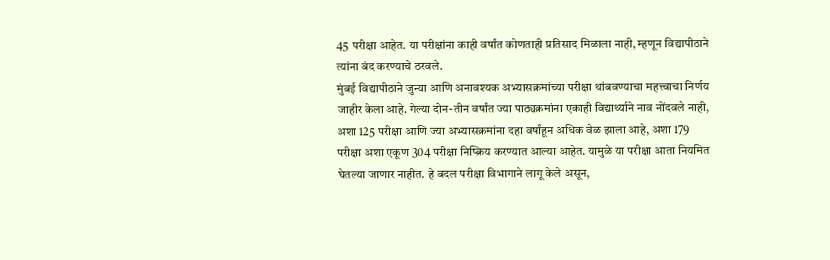45 परीक्षा आहेत. या परीक्षांना काही वर्षांत कोणताही प्रतिसाद मिळाला नाही, म्हणून विद्यापीठाने त्यांना बंद करण्याचे ठरवले.
मुंबई विद्यापीठाने जुन्या आणि अनावश्यक अभ्यासक्रमांच्या परीक्षा थांबवण्याचा महत्त्वाचा निर्णय जाहीर केला आहे. गेल्या दोन-तीन वर्षांत ज्या पाठ्यक्रमांना एकाही विद्यार्थ्याने नाव नोंदवले नाही, अशा 125 परीक्षा आणि ज्या अभ्यासक्रमांना दहा वर्षांहून अधिक वेळ झाला आहे, अशा 179 परीक्षा अशा एकूण 304 परीक्षा निष्क्रिय करण्यात आल्या आहेत. यामुळे या परीक्षा आता नियमित घेतल्या जाणार नाहीत. हे बदल परीक्षा विभागाने लागू केले असून,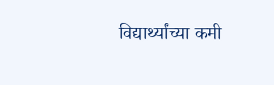विद्यार्थ्यांच्या कमी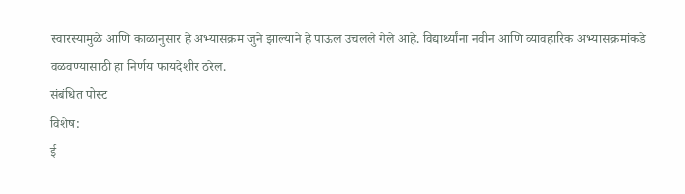स्वारस्यामुळे आणि काळानुसार हे अभ्यासक्रम जुने झाल्याने हे पाऊल उचलले गेले आहे. विद्यार्थ्यांना नवीन आणि व्यावहारिक अभ्यासक्रमांकडे वळवण्यासाठी हा निर्णय फायदेशीर ठरेल.
संबंधित पोस्ट
विशेष:
ई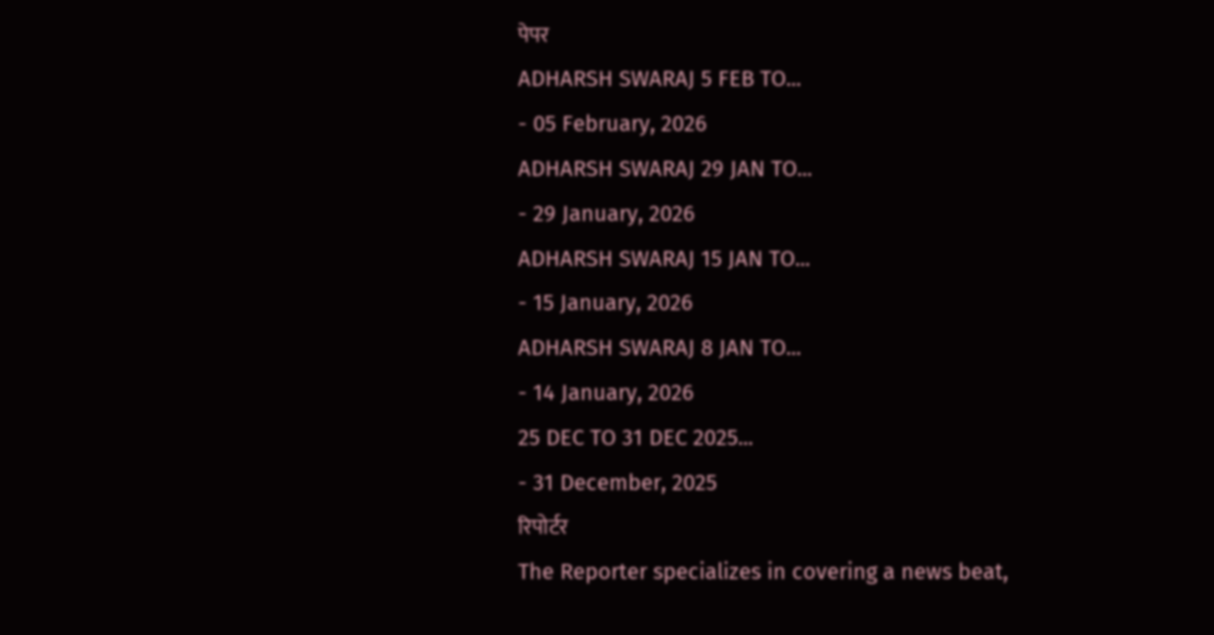पेपर
ADHARSH SWARAJ 5 FEB TO...
- 05 February, 2026
ADHARSH SWARAJ 29 JAN TO...
- 29 January, 2026
ADHARSH SWARAJ 15 JAN TO...
- 15 January, 2026
ADHARSH SWARAJ 8 JAN TO...
- 14 January, 2026
25 DEC TO 31 DEC 2025...
- 31 December, 2025
रिपोर्टर
The Reporter specializes in covering a news beat,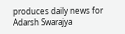produces daily news for Adarsh Swarajya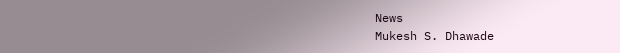News
Mukesh S. Dhawade